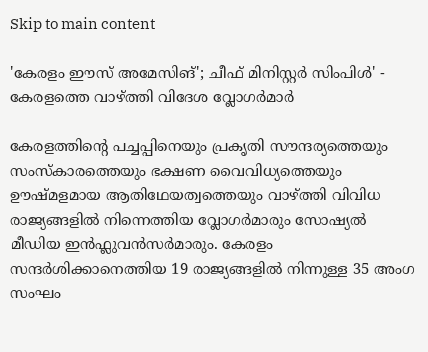Skip to main content

'കേരളം ഈസ് അമേസിങ്'; ചീഫ് മിനിസ്റ്റർ സിംപിൾ' - കേരളത്തെ വാഴ്ത്തി വിദേശ വ്ലോഗർമാർ

കേരളത്തിന്റെ പച്ചപ്പിനെയും പ്രകൃതി സൗന്ദര്യത്തെയും സംസ്‌കാരത്തെയും ഭക്ഷണ വൈവിധ്യത്തെയും ഊഷ്മളമായ ആതിഥേയത്വത്തെയും വാഴ്ത്തി വിവിധ രാജ്യങ്ങളിൽ നിന്നെത്തിയ വ്ലോഗർമാരും സോഷ്യൽ മീഡിയ ഇൻഫ്ലുവൻസർമാരും. കേരളം സന്ദർശിക്കാനെത്തിയ 19 രാജ്യങ്ങളിൽ നിന്നുള്ള 35 അംഗ സംഘം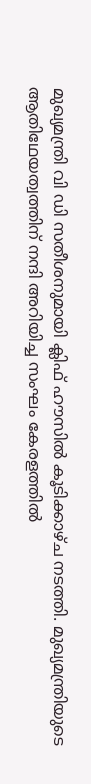മുഖ്യമന്ത്രി വി ഡി സതീശനുമായി ക്ലിഫ് ഹൗസിൽ കൂടിക്കാഴ്ച നടത്തി. മുഖ്യമന്ത്രിയുടെ ആതിഥേയത്വത്തിന് നന്ദി അറിയിച്ച സംഘം കേരളത്തിൽ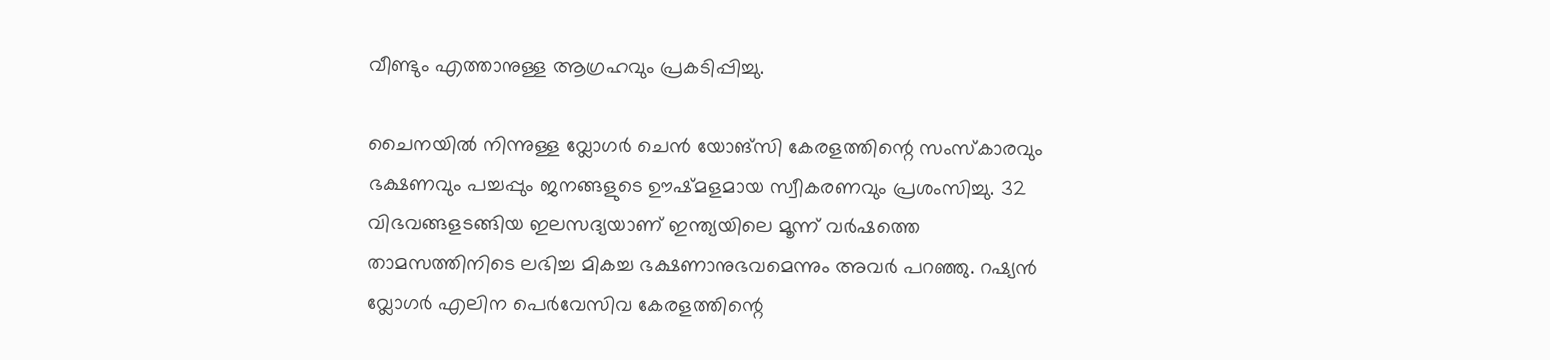വീണ്ടും എത്താനുള്ള ആഗ്രഹവും പ്രകടിപ്പിച്ചു.

ചൈനയിൽ നിന്നുള്ള വ്ലോഗർ ചെൻ യോങ്‌സി കേരളത്തിന്റെ സംസ്‌കാരവും ഭക്ഷണവും പച്ചപ്പും ജനങ്ങളുടെ ഊഷ്മളമായ സ്വീകരണവും പ്രശംസിച്ചു. 32 വിഭവങ്ങളടങ്ങിയ ഇലസദ്യയാണ് ഇന്ത്യയിലെ മൂന്ന് വർഷത്തെ താമസത്തിനിടെ ലഭിച്ച മികച്ച ഭക്ഷണാനുഭവമെന്നും അവർ പറഞ്ഞു. റഷ്യൻ വ്ലോഗർ എലിന പെർവേസിവ കേരളത്തിന്റെ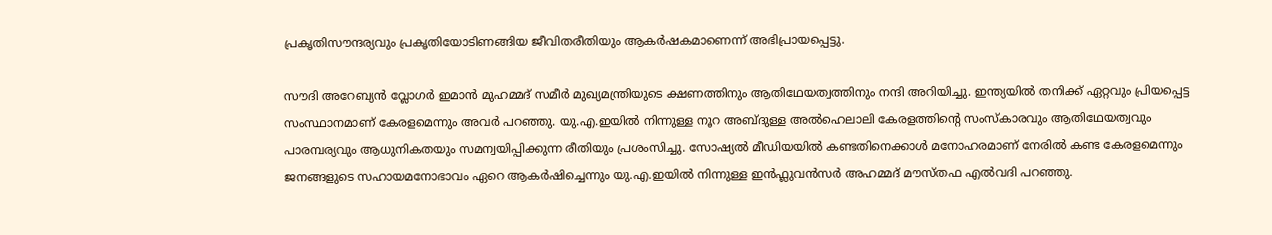പ്രകൃതിസൗന്ദര്യവും പ്രകൃതിയോടിണങ്ങിയ ജീവിതരീതിയും ആകർഷകമാണെന്ന് അഭിപ്രായപ്പെട്ടു.

സൗദി അറേബ്യൻ വ്ലോഗർ ഇമാൻ മുഹമ്മദ് സമീർ മുഖ്യമന്ത്രിയുടെ ക്ഷണത്തിനും ആതിഥേയത്വത്തിനും നന്ദി അറിയിച്ചു. ഇന്ത്യയിൽ തനിക്ക് ഏറ്റവും പ്രിയപ്പെട്ട സംസ്ഥാനമാണ് കേരളമെന്നും അവർ പറഞ്ഞു. യു.എ.ഇയിൽ നിന്നുള്ള നൂറ അബ്ദുള്ള അൽഹെലാലി കേരളത്തിന്റെ സംസ്‌കാരവും ആതിഥേയത്വവും പാരമ്പര്യവും ആധുനികതയും സമന്വയിപ്പിക്കുന്ന രീതിയും പ്രശംസിച്ചു. സോഷ്യൽ മീഡിയയിൽ കണ്ടതിനെക്കാൾ മനോഹരമാണ് നേരിൽ കണ്ട കേരളമെന്നും ജനങ്ങളുടെ സഹായമനോഭാവം ഏറെ ആകർഷിച്ചെന്നും യു.എ.ഇയിൽ നിന്നുള്ള ഇൻഫ്ലുവൻസർ അഹമ്മദ് മൗസ്തഫ എൽവദി പറഞ്ഞു.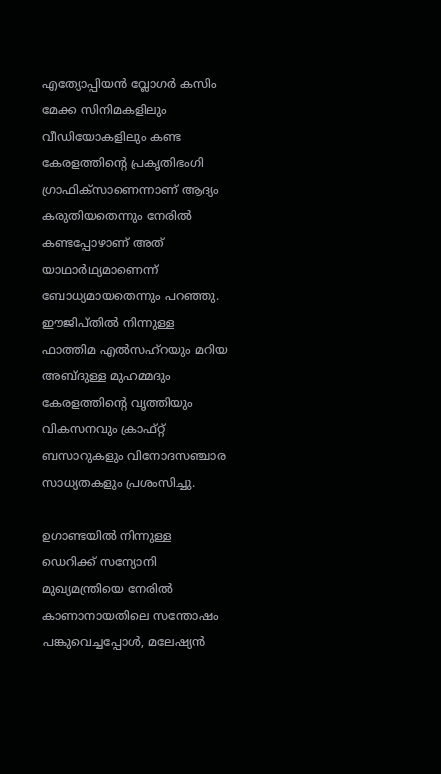എത്യോപ്പിയൻ വ്ലോഗർ കസിം മേക്ക സിനിമകളിലും വീഡിയോകളിലും കണ്ട കേരളത്തിന്റെ പ്രകൃതിഭംഗി ഗ്രാഫിക്‌സാണെന്നാണ് ആദ്യം കരുതിയതെന്നും നേരിൽ കണ്ടപ്പോഴാണ് അത് യാഥാർഥ്യമാണെന്ന് ബോധ്യമായതെന്നും പറഞ്ഞു. ഈജിപ്തിൽ നിന്നുള്ള ഫാത്തിമ എൽസഹ്‌റയും മറിയ അബ്ദുള്ള മുഹമ്മദും കേരളത്തിന്റെ വൃത്തിയും വികസനവും ക്രാഫ്റ്റ് ബസാറുകളും വിനോദസഞ്ചാര സാധ്യതകളും പ്രശംസിച്ചു.

ഉഗാണ്ടയിൽ നിന്നുള്ള ഡെറിക്ക് സന്യോനി മുഖ്യമന്ത്രിയെ നേരിൽ കാണാനായതിലെ സന്തോഷം പങ്കുവെച്ചപ്പോൾ, മലേഷ്യൻ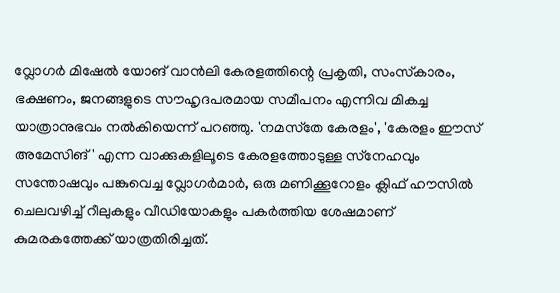വ്ലോഗർ മിഷേൽ യോങ് വാൻലി കേരളത്തിന്റെ പ്രകൃതി, സംസ്‌കാരം, ഭക്ഷണം, ജനങ്ങളുടെ സൗഹൃദപരമായ സമീപനം എന്നിവ മികച്ച യാത്രാനുഭവം നൽകിയെന്ന് പറഞ്ഞു. 'നമസ്‌തേ കേരളം', 'കേരളം ഈസ് അമേസിങ്' എന്ന വാക്കുകളിലൂടെ കേരളത്തോടുള്ള സ്‌നേഹവും സന്തോഷവും പങ്കുവെച്ച വ്ലോഗർമാർ, ഒരു മണിക്കൂറോളം ക്ലിഫ് ഹൗസിൽ ചെലവഴിച്ച് റീലുകളും വീഡിയോകളും പകർത്തിയ ശേഷമാണ് കുമരകത്തേക്ക് യാത്രതിരിച്ചത്.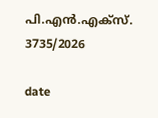പി.എൻ.എക്‌സ്. 3735/2026

date